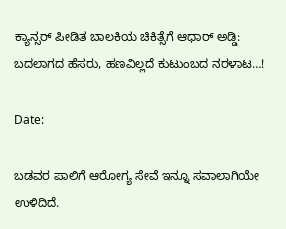ಕ್ಯಾನ್ಸರ್ ಪೀಡಿತ ಬಾಲಕಿಯ ಚಿಕಿತ್ಸೆಗೆ ಆಧಾರ್ ಅಡ್ಡಿ: ಬದಲಾಗದ ಹೆಸರು, ಹಣವಿಲ್ಲದೆ ಕುಟುಂಬದ ನರಳಾಟ…!

Date:

ಬಡವರ ಪಾಲಿಗೆ ಆರೋಗ್ಯ ಸೇವೆ ಇನ್ನೂ ಸವಾಲಾಗಿಯೇ ಉಳಿದಿದೆ.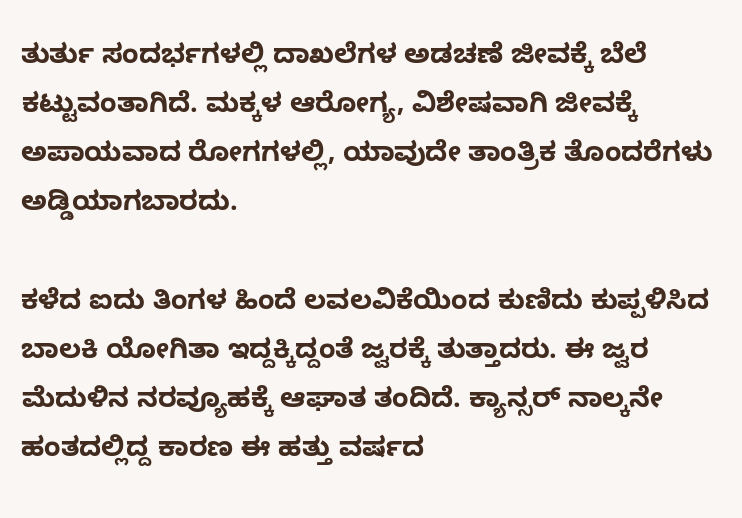ತುರ್ತು ಸಂದರ್ಭಗಳಲ್ಲಿ ದಾಖಲೆಗಳ ಅಡಚಣೆ ಜೀವಕ್ಕೆ ಬೆಲೆ ಕಟ್ಟುವಂತಾಗಿದೆ. ಮಕ್ಕಳ ಆರೋಗ್ಯ, ವಿಶೇಷವಾಗಿ ಜೀವಕ್ಕೆ ಅಪಾಯವಾದ ರೋಗಗಳಲ್ಲಿ, ಯಾವುದೇ ತಾಂತ್ರಿಕ ತೊಂದರೆಗಳು ಅಡ್ಡಿಯಾಗಬಾರದು.

ಕಳೆದ ಐದು ತಿಂಗಳ ಹಿಂದೆ ಲವಲವಿಕೆಯಿಂದ ಕುಣಿದು ಕುಪ್ಪಳಿಸಿದ ಬಾಲಕಿ ಯೋಗಿತಾ ಇದ್ದಕ್ಕಿದ್ದಂತೆ ಜ್ವರಕ್ಕೆ ತುತ್ತಾದರು. ಈ ಜ್ವರ ಮೆದುಳಿನ ನರವ್ಯೂಹಕ್ಕೆ ಆಘಾತ ತಂದಿದೆ. ಕ್ಯಾನ್ಸರ್ ನಾಲ್ಕನೇ ಹಂತದಲ್ಲಿದ್ದ ಕಾರಣ ಈ ಹತ್ತು ವರ್ಷದ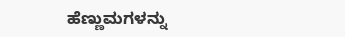ಹೆಣ್ಣುಮಗಳನ್ನು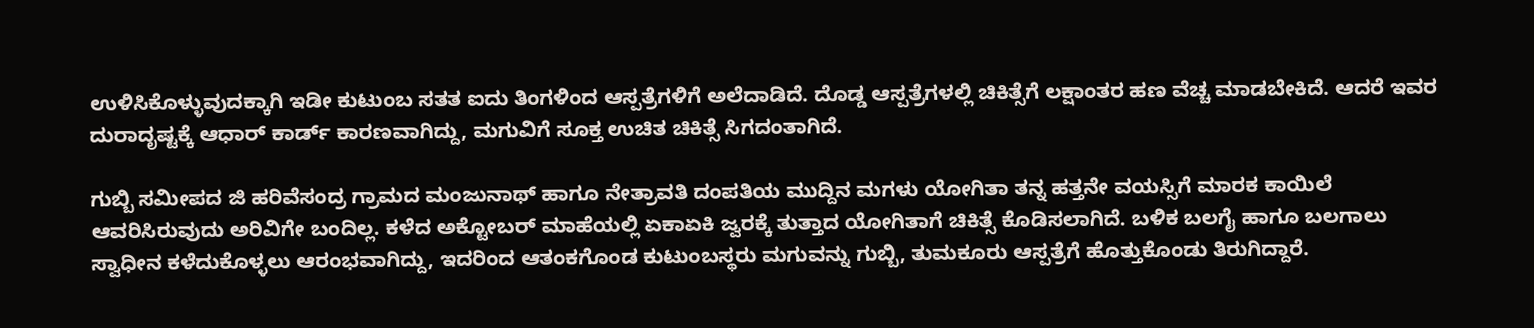ಉಳಿಸಿಕೊಳ್ಳುವುದಕ್ಕಾಗಿ ಇಡೀ ಕುಟುಂಬ ಸತತ ಐದು ತಿಂಗಳಿಂದ ಆಸ್ಪತ್ರೆಗಳಿಗೆ ಅಲೆದಾಡಿದೆ. ದೊಡ್ಡ ಆಸ್ಪತ್ರೆಗಳಲ್ಲಿ ಚಿಕಿತ್ಸೆಗೆ ಲಕ್ಷಾಂತರ ಹಣ ವೆಚ್ಚ ಮಾಡಬೇಕಿದೆ. ಆದರೆ ಇವರ ದುರಾದೃಷ್ಟಕ್ಕೆ ಆಧಾರ್ ಕಾರ್ಡ್ ಕಾರಣವಾಗಿದ್ದು, ಮಗುವಿಗೆ ಸೂಕ್ತ ಉಚಿತ ಚಿಕಿತ್ಸೆ ಸಿಗದಂತಾಗಿದೆ.

ಗುಬ್ಬಿ ಸಮೀಪದ ಜಿ ಹರಿವೆಸಂದ್ರ ಗ್ರಾಮದ ಮಂಜುನಾಥ್ ಹಾಗೂ ನೇತ್ರಾವತಿ ದಂಪತಿಯ ಮುದ್ದಿನ ಮಗಳು ಯೋಗಿತಾ ತನ್ನ ಹತ್ತನೇ ವಯಸ್ಸಿಗೆ ಮಾರಕ ಕಾಯಿಲೆ ಆವರಿಸಿರುವುದು ಅರಿವಿಗೇ ಬಂದಿಲ್ಲ. ಕಳೆದ ಅಕ್ಟೋಬರ್ ಮಾಹೆಯಲ್ಲಿ ಏಕಾಏಕಿ ಜ್ವರಕ್ಕೆ ತುತ್ತಾದ ಯೋಗಿತಾಗೆ ಚಿಕಿತ್ಸೆ ಕೊಡಿಸಲಾಗಿದೆ. ಬಳಿಕ ಬಲಗೈ ಹಾಗೂ ಬಲಗಾಲು ಸ್ವಾಧೀನ ಕಳೆದುಕೊಳ್ಳಲು ಆರಂಭವಾಗಿದ್ದು, ಇದರಿಂದ ಆತಂಕಗೊಂಡ ಕುಟುಂಬಸ್ಥರು ಮಗುವನ್ನು ಗುಬ್ಬಿ, ತುಮಕೂರು ಆಸ್ಪತ್ರೆಗೆ ಹೊತ್ತುಕೊಂಡು ತಿರುಗಿದ್ದಾರೆ.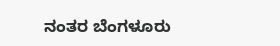ನಂತರ ಬೆಂಗಳೂರು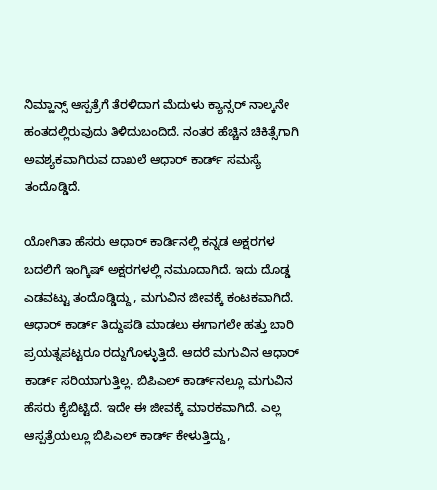ನಿಮ್ಹಾನ್ಸ್ ಆಸ್ಪತ್ರೆಗೆ ತೆರಳಿದಾಗ ಮೆದುಳು ಕ್ಯಾನ್ಸರ್ ನಾಲ್ಕನೇ ಹಂತದಲ್ಲಿರುವುದು ತಿಳಿದುಬಂದಿದೆ. ನಂತರ ಹೆಚ್ಚಿನ ಚಿಕಿತ್ಸೆಗಾಗಿ ಅವಶ್ಯಕವಾಗಿರುವ ದಾಖಲೆ ಆಧಾರ್ ಕಾರ್ಡ್ ಸಮಸ್ಯೆ ತಂದೊಡ್ಡಿದೆ.

ಯೋಗಿತಾ ಹೆಸರು ಆಧಾರ್ ಕಾರ್ಡಿನಲ್ಲಿ ಕನ್ನಡ ಅಕ್ಷರಗಳ ಬದಲಿಗೆ ಇಂಗ್ಕಿಷ್‌ ಅಕ್ಷರಗಳಲ್ಲಿ ನಮೂದಾಗಿದೆ. ಇದು ದೊಡ್ಡ ಎಡವಟ್ಟು ತಂದೊಡ್ಡಿದ್ದು, ಮಗುವಿನ ಜೀವಕ್ಕೆ ಕಂಟಕವಾಗಿದೆ. ಆಧಾರ್‌ ಕಾರ್ಡ್ ತಿದ್ದುಪಡಿ ಮಾಡಲು ಈಗಾಗಲೇ ಹತ್ತು ಬಾರಿ ಪ್ರಯತ್ನಪಟ್ಟರೂ ರದ್ದುಗೊಳ್ಳುತ್ತಿದೆ. ಆದರೆ ಮಗುವಿನ ಆಧಾರ್ ಕಾರ್ಡ್ ಸರಿಯಾಗುತ್ತಿಲ್ಲ. ಬಿಪಿಎಲ್ ಕಾರ್ಡ್‌ನಲ್ಲೂ ಮಗುವಿನ ಹೆಸರು ಕೈಬಿಟ್ಟಿದೆ. ಇದೇ ಈ ಜೀವಕ್ಕೆ ಮಾರಕವಾಗಿದೆ. ಎಲ್ಲ ಆಸ್ಪತ್ರೆಯಲ್ಲೂ ಬಿಪಿಎಲ್ ಕಾರ್ಡ್ ಕೇಳುತ್ತಿದ್ದು,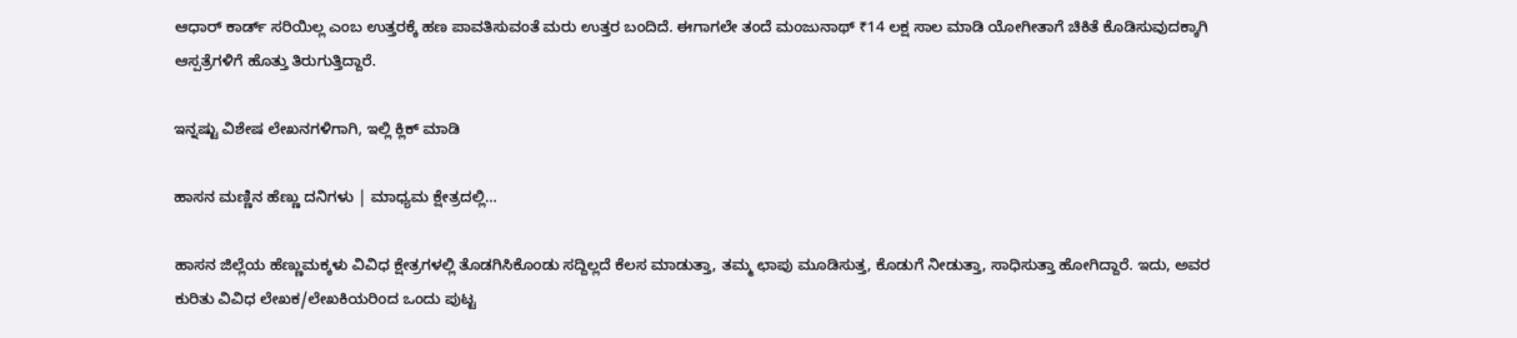ಆಧಾರ್ ಕಾರ್ಡ್ ಸರಿಯಿಲ್ಲ ಎಂಬ ಉತ್ತರಕ್ಕೆ ಹಣ ಪಾವತಿಸುವಂತೆ ಮರು ಉತ್ತರ ಬಂದಿದೆ. ಈಗಾಗಲೇ ತಂದೆ ಮಂಜುನಾಥ್ ₹14 ಲಕ್ಷ ಸಾಲ ಮಾಡಿ ಯೋಗೀತಾಗೆ ಚಿಕಿತೆ ಕೊಡಿಸುವುದಕ್ಕಾಗಿ ಆಸ್ಪತ್ರೆಗಳಿಗೆ ಹೊತ್ತು ತಿರುಗುತ್ತಿದ್ದಾರೆ.

ಇನ್ನಷ್ಟು ವಿಶೇಷ ಲೇಖನಗಳಿಗಾಗಿ, ಇಲ್ಲಿ ಕ್ಲಿಕ್ ಮಾಡಿ

ಹಾಸನ ಮಣ್ಣಿನ ಹೆಣ್ಣು ದನಿಗಳು | ಮಾಧ್ಯಮ ಕ್ಷೇತ್ರದಲ್ಲಿ...

ಹಾಸನ ಜಿಲ್ಲೆಯ ಹೆಣ್ಣುಮಕ್ಕಳು ವಿವಿಧ ಕ್ಷೇತ್ರಗಳಲ್ಲಿ ತೊಡಗಿಸಿಕೊಂಡು ಸದ್ದಿಲ್ಲದೆ ಕೆಲಸ ಮಾಡುತ್ತಾ, ತಮ್ಮ ಛಾಪು ಮೂಡಿಸುತ್ತ, ಕೊಡುಗೆ ನೀಡುತ್ತಾ, ಸಾಧಿಸುತ್ತಾ ಹೋಗಿದ್ದಾರೆ. ಇದು, ಅವರ ಕುರಿತು ವಿವಿಧ ಲೇಖಕ/ಲೇಖಕಿಯರಿಂದ ಒಂದು ಪುಟ್ಟ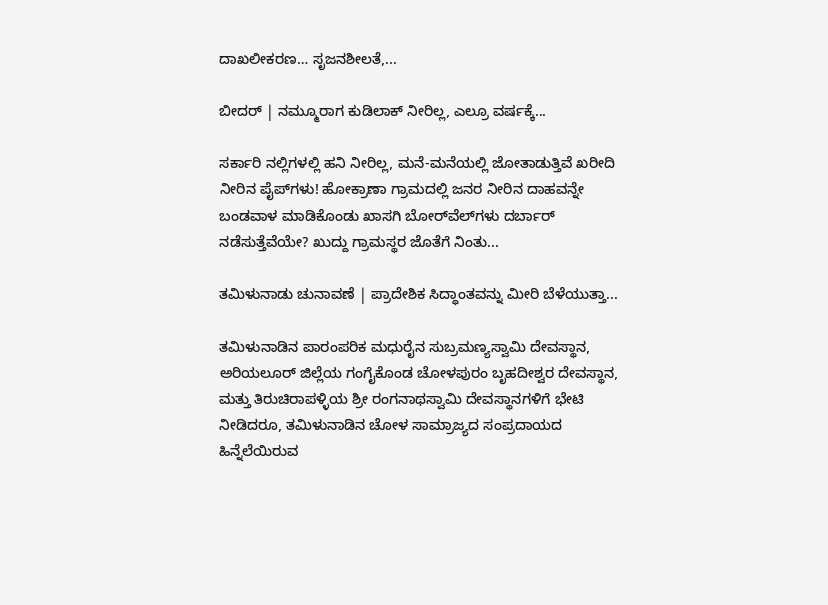ದಾಖಲೀಕರಣ… ಸೃಜನಶೀಲತೆ,...

ಬೀದರ್ | ನಮ್ಮೂರಾಗ ಕುಡಿಲಾಕ್ ನೀರಿಲ್ಲ, ಎಲ್ರೂ ವರ್ಷಕ್ಕೆ...

ಸರ್ಕಾರಿ ನಲ್ಲಿಗಳಲ್ಲಿ ಹನಿ ನೀರಿಲ್ಲ, ಮನೆ-ಮನೆಯಲ್ಲಿ ಜೋತಾಡುತ್ತಿವೆ ಖರೀದಿ ನೀರಿನ ಪೈಪ್‌ಗಳು! ಹೋಕ್ರಾಣಾ ಗ್ರಾಮದಲ್ಲಿ ಜನರ ನೀರಿನ ದಾಹವನ್ನೇ ಬಂಡವಾಳ ಮಾಡಿಕೊಂಡು ಖಾಸಗಿ ಬೋರ್‌ವೆಲ್‌ಗಳು ದರ್ಬಾರ್‌ ನಡೆಸುತ್ತೆವೆಯೇ? ಖುದ್ದು ಗ್ರಾಮಸ್ಥರ ಜೊತೆಗೆ ನಿಂತು...

ತಮಿಳುನಾಡು ಚುನಾವಣೆ | ಪ್ರಾದೇಶಿಕ ಸಿದ್ಧಾಂತವನ್ನು ಮೀರಿ ಬೆಳೆಯುತ್ತಾ...

ತಮಿಳುನಾಡಿನ ಪಾರಂಪರಿಕ ಮಧುರೈನ ಸುಬ್ರಮಣ್ಯಸ್ವಾಮಿ ದೇವಸ್ಥಾನ, ಅರಿಯಲೂರ್ ಜಿಲ್ಲೆಯ ಗಂಗೈಕೊಂಡ ಚೋಳಪುರಂ ಬೃಹದೀಶ್ವರ ದೇವಸ್ಥಾನ, ಮತ್ತು ತಿರುಚಿರಾಪಳ್ಳಿಯ ಶ್ರೀ ರಂಗನಾಥಸ್ವಾಮಿ ದೇವಸ್ಥಾನಗಳಿಗೆ ಭೇಟಿ ನೀಡಿದರೂ, ತಮಿಳುನಾಡಿನ ಚೋಳ ಸಾಮ್ರಾಜ್ಯದ ಸಂಪ್ರದಾಯದ ಹಿನ್ನೆಲೆಯಿರುವ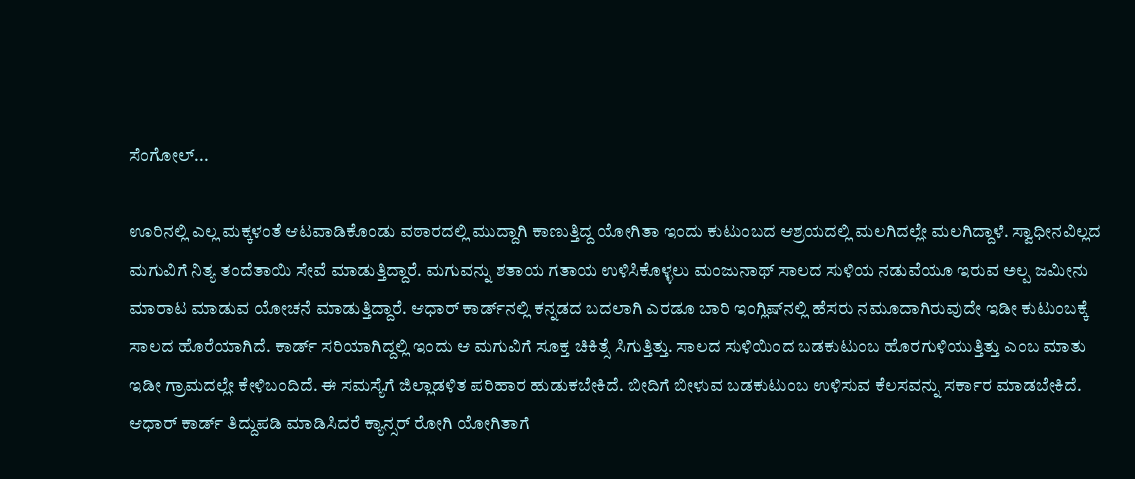ಸೆಂಗೋಲ್...

ಊರಿನಲ್ಲಿ ಎಲ್ಲ ಮಕ್ಕಳಂತೆ ಆಟವಾಡಿಕೊಂಡು ವಠಾರದಲ್ಲಿ ಮುದ್ದಾಗಿ ಕಾಣುತ್ತಿದ್ದ ಯೋಗಿತಾ ಇಂದು ಕುಟುಂಬದ ಆಶ್ರಯದಲ್ಲಿ ಮಲಗಿದಲ್ಲೇ ಮಲಗಿದ್ದಾಳೆ. ಸ್ವಾಧೀನವಿಲ್ಲದ ಮಗುವಿಗೆ ನಿತ್ಯ ತಂದೆತಾಯಿ ಸೇವೆ ಮಾಡುತ್ತಿದ್ದಾರೆ. ಮಗುವನ್ನು ಶತಾಯ ಗತಾಯ ಉಳಿಸಿಕೊಳ್ಳಲು ಮಂಜುನಾಥ್ ಸಾಲದ ಸುಳಿಯ ನಡುವೆಯೂ ಇರುವ ಅಲ್ಪ ಜಮೀನು ಮಾರಾಟ ಮಾಡುವ ಯೋಚನೆ ಮಾಡುತ್ತಿದ್ದಾರೆ. ಆಧಾರ್ ಕಾರ್ಡ್‌ನಲ್ಲಿ ಕನ್ನಡದ ಬದಲಾಗಿ ಎರಡೂ ಬಾರಿ ಇಂಗ್ಲಿಷ್‌ನಲ್ಲಿ ಹೆಸರು ನಮೂದಾಗಿರುವುದೇ ಇಡೀ ಕುಟುಂಬಕ್ಕೆ ಸಾಲದ ಹೊರೆಯಾಗಿದೆ. ಕಾರ್ಡ್ ಸರಿಯಾಗಿದ್ದಲ್ಲಿ ಇಂದು ಆ ಮಗುವಿಗೆ ಸೂಕ್ತ ಚಿಕಿತ್ಸೆ ಸಿಗುತ್ತಿತ್ತು. ಸಾಲದ ಸುಳಿಯಿಂದ ಬಡಕುಟುಂಬ ಹೊರಗುಳಿಯುತ್ತಿತ್ತು ಎಂಬ ಮಾತು ಇಡೀ ಗ್ರಾಮದಲ್ಲೇ ಕೇಳಿಬಂದಿದೆ. ಈ ಸಮಸ್ಯೆಗೆ ಜಿಲ್ಲಾಡಳಿತ ಪರಿಹಾರ ಹುಡುಕಬೇಕಿದೆ. ಬೀದಿಗೆ ಬೀಳುವ ಬಡಕುಟುಂಬ ಉಳಿಸುವ ಕೆಲಸವನ್ನು ಸರ್ಕಾರ ಮಾಡಬೇಕಿದೆ. ಆಧಾರ್ ಕಾರ್ಡ್ ತಿದ್ದುಪಡಿ ಮಾಡಿಸಿದರೆ ಕ್ಯಾನ್ಸರ್ ರೋಗಿ ಯೋಗಿತಾಗೆ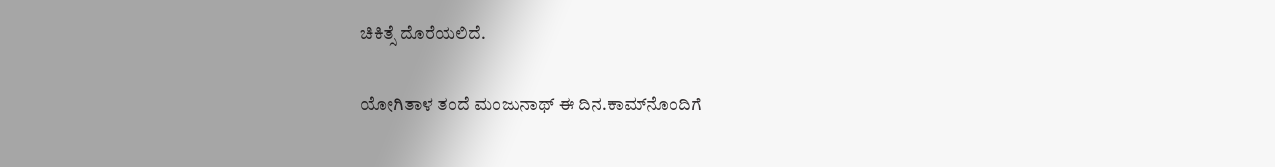ಚಿಕಿತ್ಸೆ ದೊರೆಯಲಿದೆ.

ಯೋಗಿತಾಳ ತಂದೆ ಮಂಜುನಾಥ್ ಈ ದಿನ.ಕಾಮ್‌ನೊಂದಿಗೆ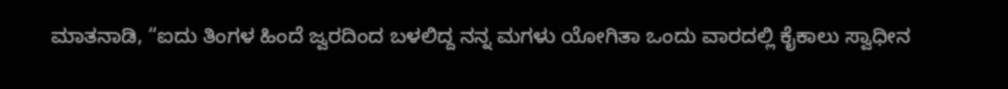ಮಾತನಾಡಿ, “ಐದು ತಿಂಗಳ ಹಿಂದೆ ಜ್ವರದಿಂದ ಬಳಲಿದ್ದ ನನ್ನ ಮಗಳು ಯೋಗಿತಾ ಒಂದು ವಾರದಲ್ಲಿ ಕೈಕಾಲು ಸ್ವಾಧೀನ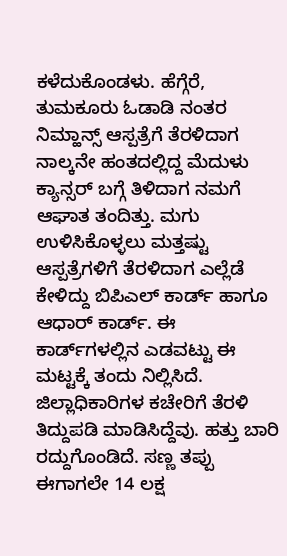ಕಳೆದುಕೊಂಡಳು. ಹೆಗ್ಗೆರೆ, ತುಮಕೂರು ಓಡಾಡಿ ನಂತರ ನಿಮ್ಹಾನ್ಸ್ ಆಸ್ಪತ್ರೆಗೆ ತೆರಳಿದಾಗ ನಾಲ್ಕನೇ ಹಂತದಲ್ಲಿದ್ದ ಮೆದುಳು ಕ್ಯಾನ್ಸರ್ ಬಗ್ಗೆ ತಿಳಿದಾಗ ನಮಗೆ ಆಘಾತ ತಂದಿತ್ತು. ಮಗು ಉಳಿಸಿಕೊಳ್ಳಲು ಮತ್ತಷ್ಟು ಆಸ್ಪತ್ರೆಗಳಿಗೆ ತೆರಳಿದಾಗ ಎಲ್ಲೆಡೆ ಕೇಳಿದ್ದು ಬಿಪಿಎಲ್ ಕಾರ್ಡ್ ಹಾಗೂ ಆಧಾರ್ ಕಾರ್ಡ್. ಈ ಕಾರ್ಡ್‌ಗಳಲ್ಲಿನ ಎಡವಟ್ಟು ಈ ಮಟ್ಟಕ್ಕೆ ತಂದು ನಿಲ್ಲಿಸಿದೆ. ಜಿಲ್ಲಾಧಿಕಾರಿಗಳ ಕಚೇರಿಗೆ ತೆರಳಿ ತಿದ್ದುಪಡಿ ಮಾಡಿಸಿದ್ದೆವು. ಹತ್ತು ಬಾರಿ ರದ್ದುಗೊಂಡಿದೆ. ಸಣ್ಣ ತಪ್ಪು ಈಗಾಗಲೇ 14 ಲಕ್ಷ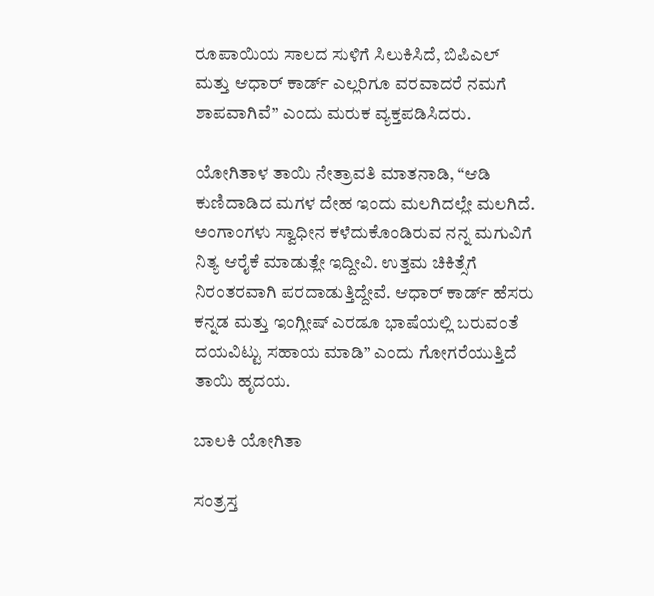ರೂಪಾಯಿಯ ಸಾಲದ ಸುಳಿಗೆ ಸಿಲುಕಿಸಿದೆ, ಬಿಪಿಎಲ್ ಮತ್ತು ಆಧಾರ್ ಕಾರ್ಡ್ ಎಲ್ಲರಿಗೂ ವರವಾದರೆ ನಮಗೆ ಶಾಪವಾಗಿವೆ” ಎಂದು ಮರುಕ ವ್ಯಕ್ತಪಡಿಸಿದರು.

ಯೋಗಿತಾಳ ತಾಯಿ ನೇತ್ರಾವತಿ ಮಾತನಾಡಿ, “ಆಡಿ ಕುಣಿದಾಡಿದ ಮಗಳ ದೇಹ ಇಂದು ಮಲಗಿದಲ್ಲೇ ಮಲಗಿದೆ. ಅಂಗಾಂಗಳು ಸ್ವಾಧೀನ ಕಳೆದುಕೊಂಡಿರುವ ನನ್ನ ಮಗುವಿಗೆ ನಿತ್ಯ ಆರೈಕೆ ಮಾಡುತ್ಲೇ ಇದ್ದೀವಿ. ಉತ್ತಮ ಚಿಕಿತ್ಸೆಗೆ ನಿರಂತರವಾಗಿ ಪರದಾಡುತ್ತಿದ್ದೇವೆ. ಆಧಾರ್ ಕಾರ್ಡ್ ಹೆಸರು ಕನ್ನಡ ಮತ್ತು ಇಂಗ್ಲೀಷ್ ಎರಡೂ ಭಾಷೆಯಲ್ಲಿ ಬರುವಂತೆ ದಯವಿಟ್ಟು ಸಹಾಯ ಮಾಡಿ” ಎಂದು ಗೋಗರೆಯುತ್ತಿದೆ ತಾಯಿ ಹೃದಯ.

ಬಾಲಕಿ ಯೋಗಿತಾ

ಸಂತ್ರಸ್ತ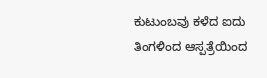ಕುಟುಂಬವು ಕಳೆದ ಐದು ತಿಂಗಳಿಂದ ಆಸ್ಪತ್ರೆಯಿಂದ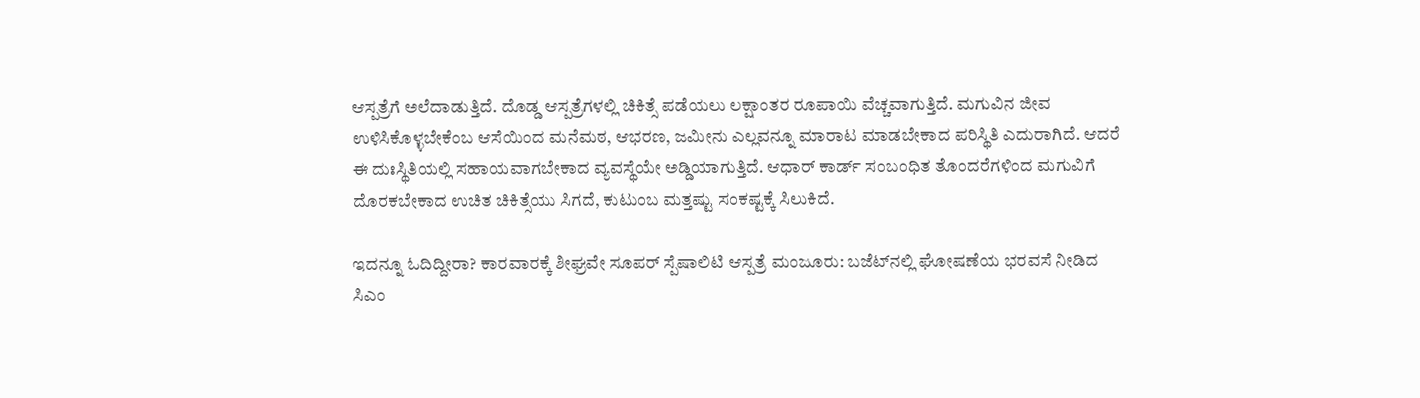ಆಸ್ಪತ್ರೆಗೆ ಅಲೆದಾಡುತ್ತಿದೆ. ದೊಡ್ಡ ಆಸ್ಪತ್ರೆಗಳಲ್ಲಿ ಚಿಕಿತ್ಸೆ ಪಡೆಯಲು ಲಕ್ಷಾಂತರ ರೂಪಾಯಿ ವೆಚ್ಚವಾಗುತ್ತಿದೆ. ಮಗುವಿನ ಜೀವ ಉಳಿಸಿಕೊಳ್ಳಬೇಕೆಂಬ ಆಸೆಯಿಂದ ಮನೆಮಠ, ಆಭರಣ, ಜಮೀನು ಎಲ್ಲವನ್ನೂ ಮಾರಾಟ ಮಾಡಬೇಕಾದ ಪರಿಸ್ಥಿತಿ ಎದುರಾಗಿದೆ. ಆದರೆ ಈ ದುಃಸ್ಥಿತಿಯಲ್ಲಿ ಸಹಾಯವಾಗಬೇಕಾದ ವ್ಯವಸ್ಥೆಯೇ ಅಡ್ಡಿಯಾಗುತ್ತಿದೆ. ಆಧಾರ್ ಕಾರ್ಡ್ ಸಂಬಂಧಿತ ತೊಂದರೆಗಳಿಂದ ಮಗುವಿಗೆ ದೊರಕಬೇಕಾದ ಉಚಿತ ಚಿಕಿತ್ಸೆಯು ಸಿಗದೆ, ಕುಟುಂಬ ಮತ್ತಷ್ಟು ಸಂಕಷ್ಟಕ್ಕೆ ಸಿಲುಕಿದೆ.

ಇದನ್ನೂ ಓದಿದ್ದೀರಾ? ಕಾರವಾರಕ್ಕೆ ಶೀಘ್ರವೇ ಸೂಪರ್ ಸ್ಪೆಷಾಲಿಟಿ ಆಸ್ಪತ್ರೆ ಮಂಜೂರು: ಬಜೆಟ್‌ನಲ್ಲಿ ಘೋಷಣೆಯ ಭರವಸೆ ನೀಡಿದ ಸಿಎಂ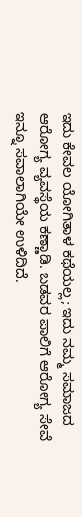ಇದು ಕೇವಲ ಯೋಗಿತಾಳ ಕಥೆಯಲ್ಲ; ಇದು ನಮ್ಮ ಸಮಾಜದ ಆರೋಗ್ಯ ವ್ಯವಸ್ಥೆಯ ಕಣ್ಣಾಡಿ. ಬಡವರ ಪಾಲಿಗೆ ಆರೋಗ್ಯ ಸೇವೆ ಇನ್ನೂ ಸವಾಲಾಗಿಯೇ ಉಳಿದಿದೆ.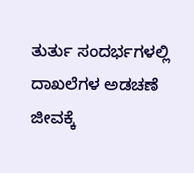ತುರ್ತು ಸಂದರ್ಭಗಳಲ್ಲಿ ದಾಖಲೆಗಳ ಅಡಚಣೆ ಜೀವಕ್ಕೆ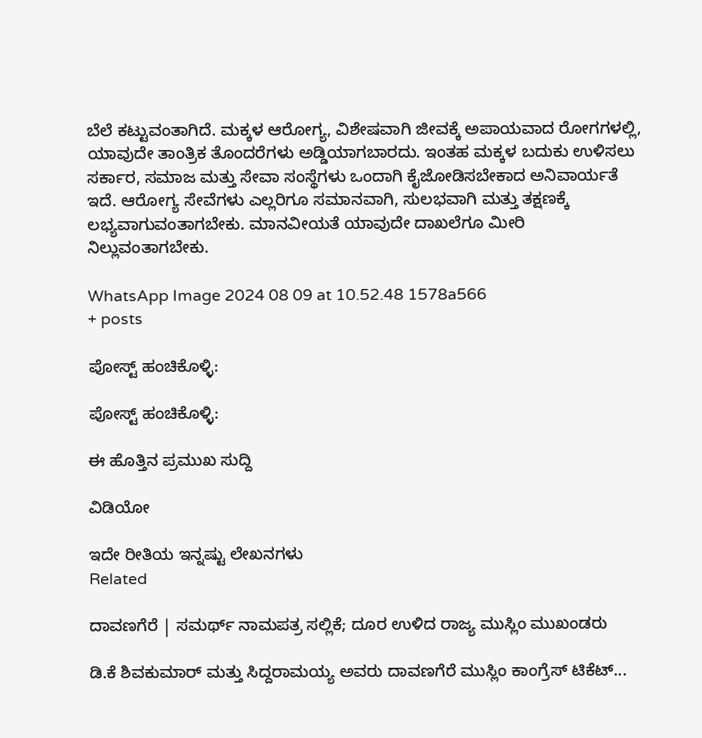ಬೆಲೆ ಕಟ್ಟುವಂತಾಗಿದೆ. ಮಕ್ಕಳ ಆರೋಗ್ಯ, ವಿಶೇಷವಾಗಿ ಜೀವಕ್ಕೆ ಅಪಾಯವಾದ ರೋಗಗಳಲ್ಲಿ, ಯಾವುದೇ ತಾಂತ್ರಿಕ ತೊಂದರೆಗಳು ಅಡ್ಡಿಯಾಗಬಾರದು. ಇಂತಹ ಮಕ್ಕಳ ಬದುಕು ಉಳಿಸಲು ಸರ್ಕಾರ, ಸಮಾಜ ಮತ್ತು ಸೇವಾ ಸಂಸ್ಥೆಗಳು ಒಂದಾಗಿ ಕೈಜೋಡಿಸಬೇಕಾದ ಅನಿವಾರ್ಯತೆ ಇದೆ. ಆರೋಗ್ಯ ಸೇವೆಗಳು ಎಲ್ಲರಿಗೂ ಸಮಾನವಾಗಿ, ಸುಲಭವಾಗಿ ಮತ್ತು ತಕ್ಷಣಕ್ಕೆ ಲಭ್ಯವಾಗುವಂತಾಗಬೇಕು. ಮಾನವೀಯತೆ ಯಾವುದೇ ದಾಖಲೆಗೂ ಮೀರಿ ನಿಲ್ಲುವಂತಾಗಬೇಕು.

WhatsApp Image 2024 08 09 at 10.52.48 1578a566
+ posts

ಪೋಸ್ಟ್ ಹಂಚಿಕೊಳ್ಳಿ:

ಪೋಸ್ಟ್ ಹಂಚಿಕೊಳ್ಳಿ:

ಈ ಹೊತ್ತಿನ ಪ್ರಮುಖ ಸುದ್ದಿ

ವಿಡಿಯೋ

ಇದೇ ರೀತಿಯ ಇನ್ನಷ್ಟು ಲೇಖನಗಳು
Related

ದಾವಣಗೆರೆ | ಸಮರ್ಥ್‌ ನಾಮಪತ್ರ ಸಲ್ಲಿಕೆ; ದೂರ ಉಳಿದ ರಾಜ್ಯ ಮುಸ್ಲಿಂ ಮುಖಂಡರು

ಡಿ.ಕೆ ಶಿವಕುಮಾರ್ ಮತ್ತು ಸಿದ್ದರಾಮಯ್ಯ ಅವರು ದಾವಣಗೆರೆ ಮುಸ್ಲಿಂ ಕಾಂಗ್ರೆಸ್‌ ಟಿಕೆಟ್...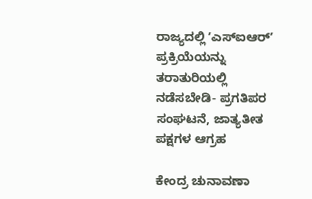ರಾಜ್ಯದಲ್ಲಿ ʼಎಸ್‌ಐಆರ್ʼ ಪ್ರಕ್ರಿಯೆಯನ್ನು ತರಾತುರಿಯಲ್ಲಿ ನಡೆಸಬೇಡಿ- ಪ್ರಗತಿಪರ ಸಂಘಟನೆ, ಜಾತ್ಯತೀತ ಪಕ್ಷಗಳ ಆಗ್ರಹ

ಕೇಂದ್ರ ಚುನಾವಣಾ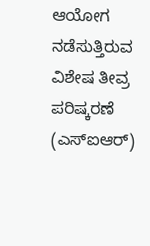ಆಯೋಗ ನಡೆಸುತ್ತಿರುವ ವಿಶೇಷ ತೀವ್ರ ಪರಿಷ್ಕರಣೆ (ಎಸ್‌ಐಆರ್)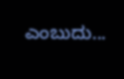ಎಂಬುದು...